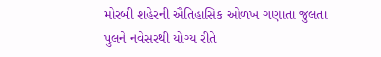મોરબી શહેરની ઐતિહાસિક ઓળખ ગણાતા જુલતા પુલને નવેસરથી યોગ્ય રીતે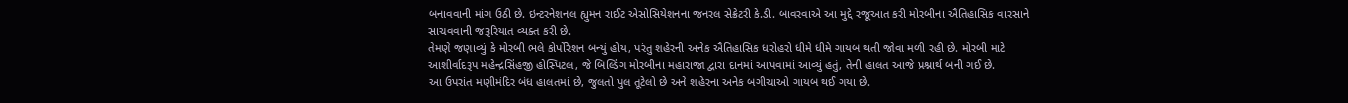બનાવવાની માંગ ઉઠી છે. ઇન્ટરનેશનલ હ્યુમન રાઈટ એસોસિયેશનના જનરલ સેક્રેટરી કે.ડી. બાવરવાએ આ મુદ્દે રજૂઆત કરી મોરબીના ઐતિહાસિક વારસાને સાચવવાની જરૂરિયાત વ્યક્ત કરી છે.
તેમણે જણાવ્યું કે મોરબી ભલે કોર્પોરેશન બન્યું હોય, પરંતુ શહેરની અનેક ઐતિહાસિક ધરોહરો ધીમે ધીમે ગાયબ થતી જોવા મળી રહી છે. મોરબી માટે આશીર્વાદરૂપ મહેન્દ્રસિંહજી હોસ્પિટલ, જે બિલ્ડિંગ મોરબીના મહારાજા દ્વારા દાનમાં આપવામાં આવ્યું હતું, તેની હાલત આજે પ્રશ્નાર્થ બની ગઈ છે.
આ ઉપરાંત મણીમંદિર બંધ હાલતમાં છે, જુલતો પુલ તૂટેલો છે અને શહેરના અનેક બગીચાઓ ગાયબ થઈ ગયા છે.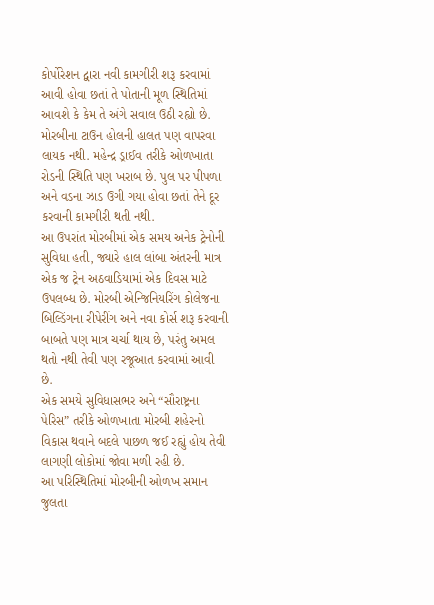કોર્પોરેશન દ્વારા નવી કામગીરી શરૂ કરવામાં આવી હોવા છતાં તે પોતાની મૂળ સ્થિતિમાં આવશે કે કેમ તે અંગે સવાલ ઉઠી રહ્યો છે.
મોરબીના ટાઉન હોલની હાલત પણ વાપરવા લાયક નથી. મહેન્દ્ર ડ્રાઈવ તરીકે ઓળખાતા રોડની સ્થિતિ પણ ખરાબ છે. પુલ પર પીપળા અને વડના ઝાડ ઉગી ગયા હોવા છતાં તેને દૂર કરવાની કામગીરી થતી નથી.
આ ઉપરાંત મોરબીમાં એક સમય અનેક ટ્રેનોની સુવિધા હતી, જ્યારે હાલ લાંબા અંતરની માત્ર એક જ ટ્રેન અઠવાડિયામાં એક દિવસ માટે ઉપલબ્ધ છે. મોરબી એન્જિનિયરિંગ કોલેજના બિલ્ડિંગના રીપેરીંગ અને નવા કોર્સ શરૂ કરવાની બાબતે પણ માત્ર ચર્ચા થાય છે, પરંતુ અમલ થતો નથી તેવી પણ રજૂઆત કરવામાં આવી છે.
એક સમયે સુવિધાસભર અને “સૌરાષ્ટ્રના પેરિસ” તરીકે ઓળખાતા મોરબી શહેરનો વિકાસ થવાને બદલે પાછળ જઈ રહ્યું હોય તેવી લાગણી લોકોમાં જોવા મળી રહી છે.
આ પરિસ્થિતિમાં મોરબીની ઓળખ સમાન જુલતા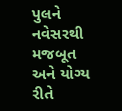પુલને નવેસરથી મજબૂત અને યોગ્ય રીતે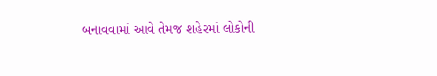બનાવવામાં આવે તેમજ શહેરમાં લોકોની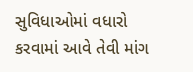સુવિધાઓમાં વધારો કરવામાં આવે તેવી માંગ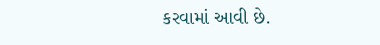કરવામાં આવી છે.